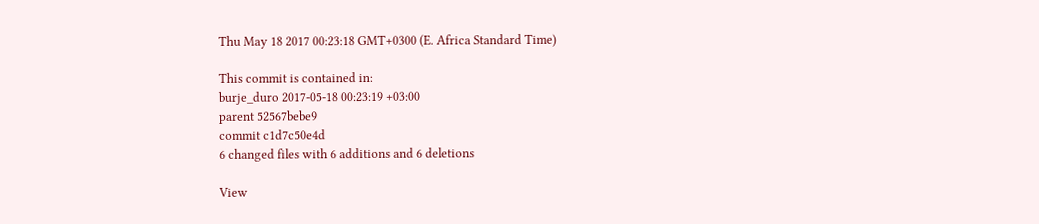Thu May 18 2017 00:23:18 GMT+0300 (E. Africa Standard Time)

This commit is contained in:
burje_duro 2017-05-18 00:23:19 +03:00
parent 52567bebe9
commit c1d7c50e4d
6 changed files with 6 additions and 6 deletions

View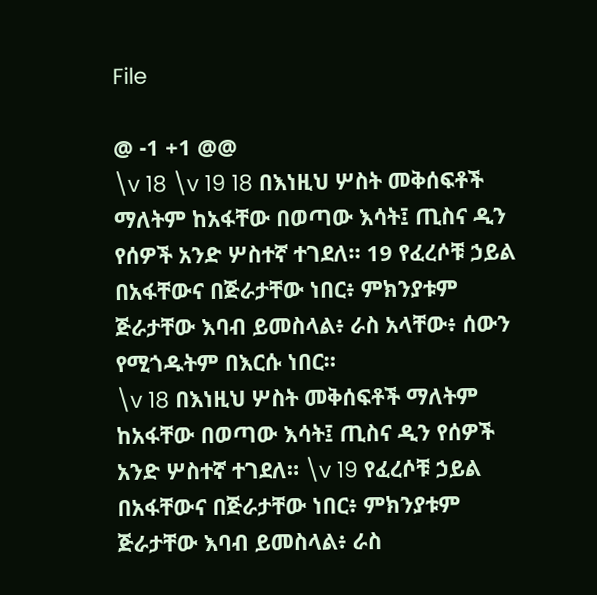File

@ -1 +1 @@
\v 18 \v 19 18 በእነዚህ ሦስት መቅሰፍቶች ማለትም ከአፋቸው በወጣው እሳት፤ ጢስና ዲን የሰዎች አንድ ሦስተኛ ተገደለ። 19 የፈረሶቹ ኃይል በአፋቸውና በጅራታቸው ነበር፥ ምክንያቱም ጅራታቸው እባብ ይመስላል፥ ራስ አላቸው፥ ሰውን የሚጎዱትም በእርሱ ነበር።
\v 18 በእነዚህ ሦስት መቅሰፍቶች ማለትም ከአፋቸው በወጣው እሳት፤ ጢስና ዲን የሰዎች አንድ ሦስተኛ ተገደለ። \v 19 የፈረሶቹ ኃይል በአፋቸውና በጅራታቸው ነበር፥ ምክንያቱም ጅራታቸው እባብ ይመስላል፥ ራስ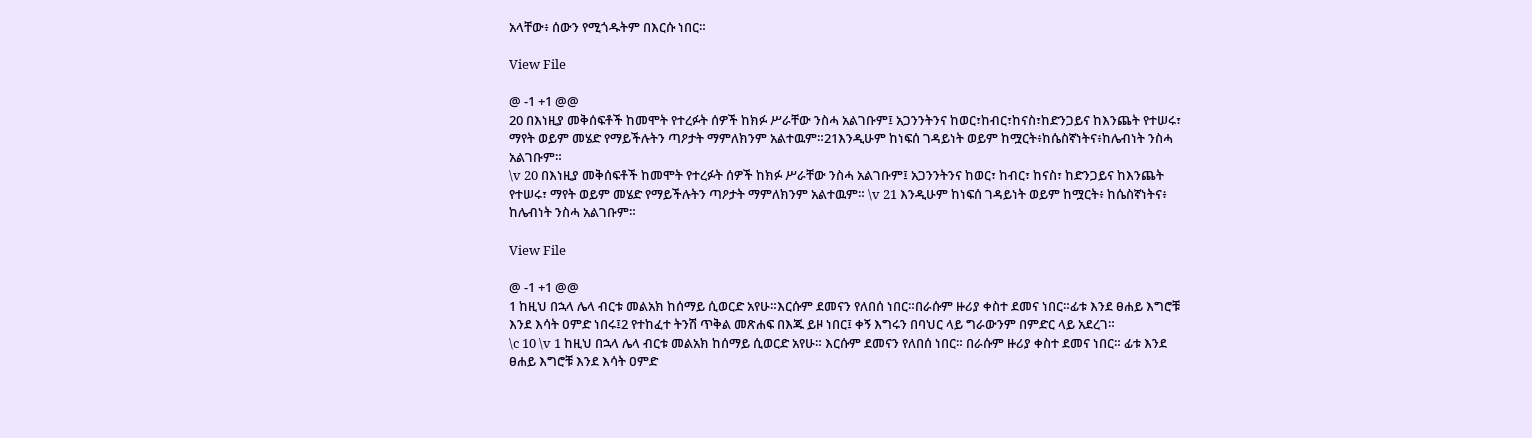አላቸው፥ ሰውን የሚጎዱትም በእርሱ ነበር።

View File

@ -1 +1 @@
20 በእነዚያ መቅሰፍቶች ከመሞት የተረፉት ሰዎች ከክፉ ሥራቸው ንስሓ አልገቡም፤ አጋንንትንና ከወር፣ከብር፣ከናስ፣ከድንጋይና ከእንጨት የተሠሩ፣ ማየት ወይም መሄድ የማይችሉትን ጣዖታት ማምለክንም አልተዉም።21እንዲሁም ከነፍሰ ገዳይነት ወይም ከሟርት፥ከሴስኛነትና፥ከሌብነት ንስሓ አልገቡም።
\v 20 በእነዚያ መቅሰፍቶች ከመሞት የተረፉት ሰዎች ከክፉ ሥራቸው ንስሓ አልገቡም፤ አጋንንትንና ከወር፣ ከብር፣ ከናስ፣ ከድንጋይና ከእንጨት የተሠሩ፣ ማየት ወይም መሄድ የማይችሉትን ጣዖታት ማምለክንም አልተዉም። \v 21 እንዲሁም ከነፍሰ ገዳይነት ወይም ከሟርት፥ ከሴስኛነትና፥ ከሌብነት ንስሓ አልገቡም።

View File

@ -1 +1 @@
1 ከዚህ በኋላ ሌላ ብርቱ መልአክ ከሰማይ ሲወርድ አየሁ።እርሱም ደመናን የለበሰ ነበር።በራሱም ዙሪያ ቀስተ ደመና ነበር።ፊቱ እንደ ፀሐይ እግሮቹ እንደ እሳት ዐምድ ነበሩ፤2 የተከፈተ ትንሽ ጥቅል መጽሐፍ በእጁ ይዞ ነበር፤ ቀኝ እግሩን በባህር ላይ ግራውንም በምድር ላይ አደረገ።
\c 10 \v 1 ከዚህ በኋላ ሌላ ብርቱ መልአክ ከሰማይ ሲወርድ አየሁ። እርሱም ደመናን የለበሰ ነበር። በራሱም ዙሪያ ቀስተ ደመና ነበር። ፊቱ እንደ ፀሐይ እግሮቹ እንደ እሳት ዐምድ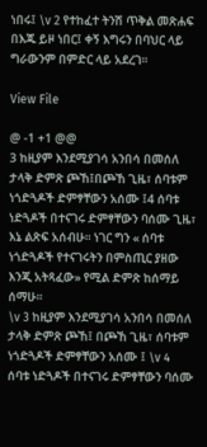ነበሩ፤ \v 2 የተከፈተ ትንሽ ጥቅል መጽሐፍ በእጁ ይዞ ነበር፤ ቀኝ እግሩን በባህር ላይ ግራውንም በምድር ላይ አደረገ።

View File

@ -1 +1 @@
3 ከዚያም እንደሚያገሳ አንበሳ በመሰለ ታላቅ ድምጽ ጮኸ፤በጮኸ ጊዜ፣ ሰባቱም ነጎድጓዶች ድምፃቸውን አሰሙ ፤4 ሰባቱ ነድጓዶች በተናገሩ ድምፃቸውን ባሰሙ ጊዜ፣ እኔ ልጽፍ አሰብሁ። ነገር ግን « ሰባቱ ነጎድጓዶች የተናገሩትን በምስጢር ያዘው እንጂ አትጻፈው» የሚል ድምጽ ከሰማይ ሰማሁ።
\v 3 ከዚያም እንደሚያገሳ አንበሳ በመሰለ ታላቅ ድምጽ ጮኸ፤ በጮኸ ጊዜ፣ ሰባቱም ነጎድጓዶች ድምፃቸውን አሰሙ ፤ \v 4 ሰባቱ ነድጓዶች በተናገሩ ድምፃቸውን ባሰሙ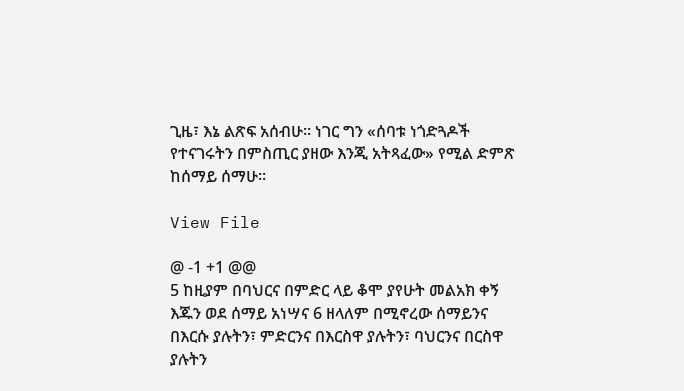ጊዜ፣ እኔ ልጽፍ አሰብሁ። ነገር ግን «ሰባቱ ነጎድጓዶች የተናገሩትን በምስጢር ያዘው እንጂ አትጻፈው» የሚል ድምጽ ከሰማይ ሰማሁ።

View File

@ -1 +1 @@
5 ከዚያም በባህርና በምድር ላይ ቆሞ ያየሁት መልአክ ቀኝ እጁን ወደ ሰማይ አነሣና 6 ዘላለም በሚኖረው ሰማይንና በእርሱ ያሉትን፣ ምድርንና በእርስዋ ያሉትን፣ ባህርንና በርስዋ ያሉትን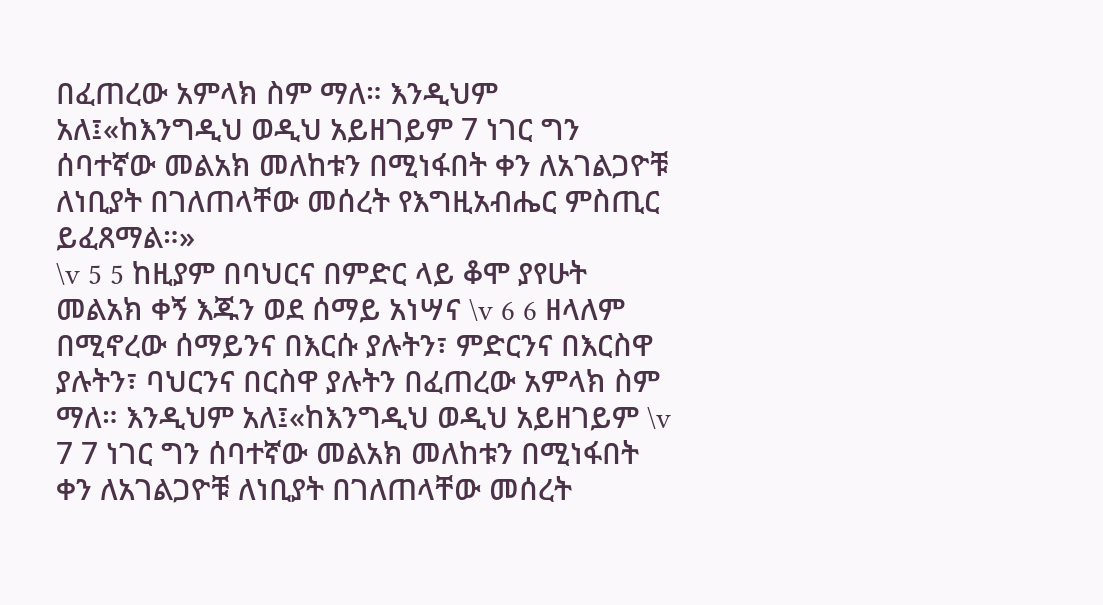በፈጠረው አምላክ ስም ማለ። እንዲህም አለ፤«ከእንግዲህ ወዲህ አይዘገይም 7 ነገር ግን ሰባተኛው መልአክ መለከቱን በሚነፋበት ቀን ለአገልጋዮቹ ለነቢያት በገለጠላቸው መሰረት የእግዚአብሔር ምስጢር ይፈጸማል።»
\v 5 5 ከዚያም በባህርና በምድር ላይ ቆሞ ያየሁት መልአክ ቀኝ እጁን ወደ ሰማይ አነሣና \v 6 6 ዘላለም በሚኖረው ሰማይንና በእርሱ ያሉትን፣ ምድርንና በእርስዋ ያሉትን፣ ባህርንና በርስዋ ያሉትን በፈጠረው አምላክ ስም ማለ። እንዲህም አለ፤«ከእንግዲህ ወዲህ አይዘገይም \v 7 7 ነገር ግን ሰባተኛው መልአክ መለከቱን በሚነፋበት ቀን ለአገልጋዮቹ ለነቢያት በገለጠላቸው መሰረት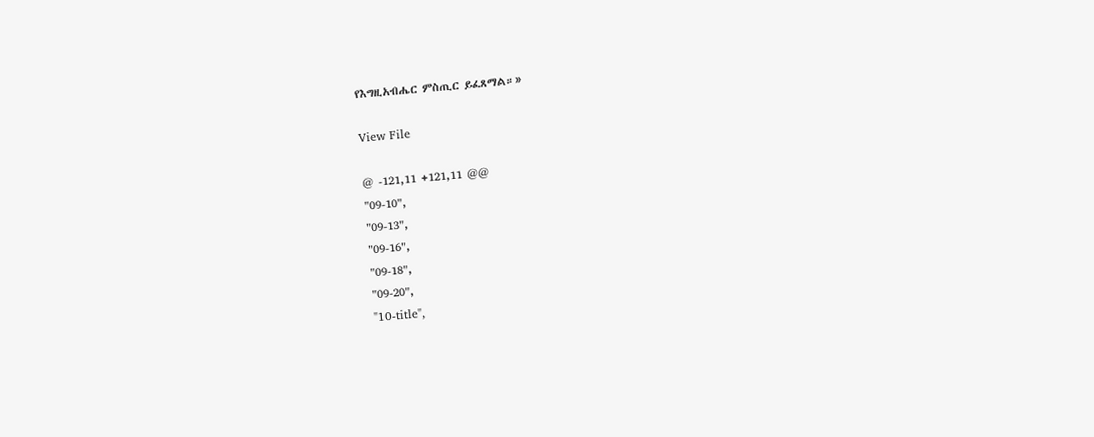የእግዚአብሔር ምስጢር ይፈጸማል።»

View File

@ -121,11 +121,11 @@
"09-10",
"09-13",
"09-16",
"09-18",
"09-20",
"10-title",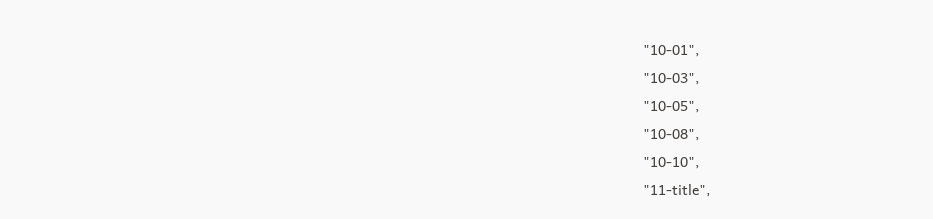"10-01",
"10-03",
"10-05",
"10-08",
"10-10",
"11-title",